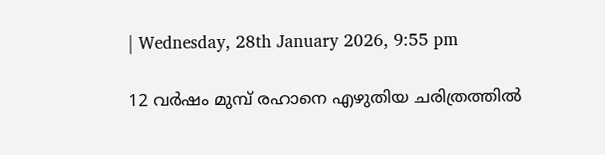| Wednesday, 28th January 2026, 9:55 pm

12 വര്‍ഷം മുമ്പ് രഹാനെ എഴുതിയ ചരിത്രത്തില്‍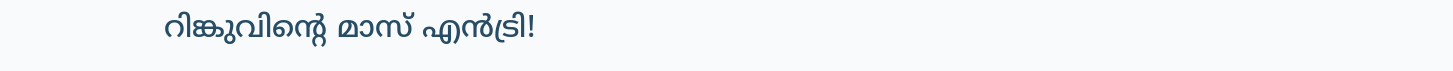റിങ്കുവിന്റെ മാസ് എന്‍ട്രി!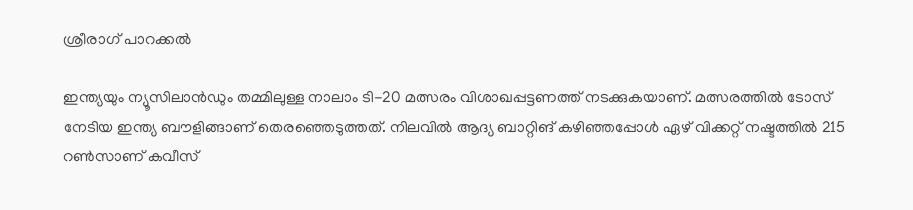ശ്രീരാഗ് പാറക്കല്‍

ഇന്ത്യയും ന്യൂസിലാന്‍ഡും തമ്മിലുള്ള നാലാം ടി-20 മത്സരം വിശാഖപ്പട്ടണത്ത് നടക്കുകയാണ്. മത്സരത്തില്‍ ടോസ് നേടിയ ഇന്ത്യ ബൗളിങ്ങാണ് തെരഞ്ഞെടുത്തത്. നിലവില്‍ ആദ്യ ബാറ്റിങ് കഴിഞ്ഞപ്പോള്‍ ഏഴ് വിക്കറ്റ് നഷ്ടത്തില്‍ 215 റണ്‍സാണ് കവീസ്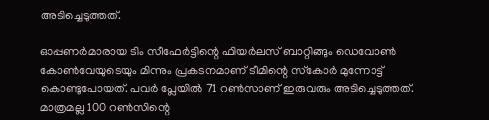അടിച്ചെടുത്തത്.

ഓപ്പണര്‍മാരായ ടിം സീഫേര്‍ട്ടിന്റെ ഫിയര്‍ലസ് ബാറ്റിങ്ങും ഡെവോണ്‍ കോണ്‍വേയുടെയും മിന്നും പ്രകടനമാണ് ടീമിന്റെ സ്‌കോര്‍ മുന്നോട്ട് കൊണ്ടുപോയത്. പവര്‍ പ്ലേയില്‍ 71 റണ്‍സാണ് ഇരുവരും അടിച്ചെടുത്തത്. മാത്രമല്ല 100 റണ്‍സിന്റെ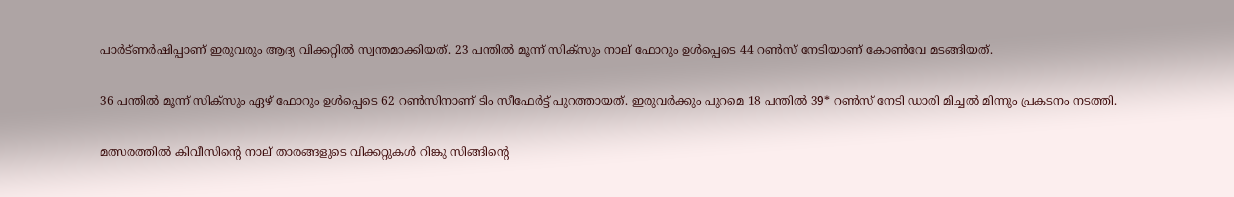പാര്‍ട്ണര്‍ഷിപ്പാണ് ഇരുവരും ആദ്യ വിക്കറ്റില്‍ സ്വന്തമാക്കിയത്. 23 പന്തില്‍ മൂന്ന് സിക്‌സും നാല് ഫോറും ഉള്‍പ്പെടെ 44 റണ്‍സ് നേടിയാണ് കോണ്‍വേ മടങ്ങിയത്.

36 പന്തില്‍ മൂന്ന് സിക്‌സും ഏഴ് ഫോറും ഉള്‍പ്പെടെ 62 റണ്‍സിനാണ് ടിം സീഫേര്‍ട്ട് പുറത്തായത്. ഇരുവര്‍ക്കും പുറമെ 18 പന്തില്‍ 39* റണ്‍സ് നേടി ഡാരി മിച്ചല്‍ മിന്നും പ്രകടനം നടത്തി.

മത്സരത്തില്‍ കിവീസിന്റെ നാല് താരങ്ങളുടെ വിക്കറ്റുകള്‍ റിങ്കു സിങ്ങിന്റെ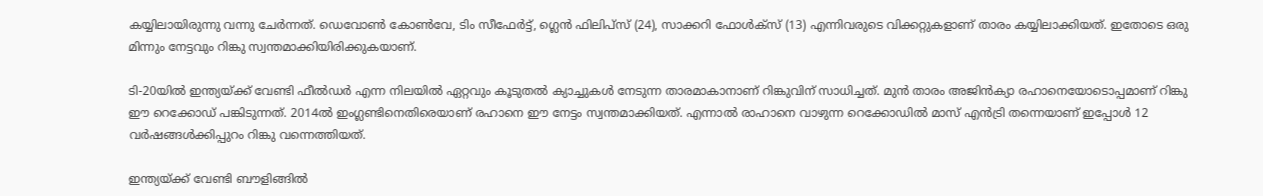കയ്യിലായിരുന്നു വന്നു ചേര്‍ന്നത്. ഡെവോണ്‍ കോണ്‍വേ, ടിം സീഫേര്‍ട്ട്, ഗ്ലെന്‍ ഫിലിപ്‌സ് (24), സാക്കറി ഫോള്‍ക്‌സ് (13) എന്നിവരുടെ വിക്കറ്റുകളാണ് താരം കയ്യിലാക്കിയത്. ഇതോടെ ഒരു മിന്നും നേട്ടവും റിങ്കു സ്വന്തമാക്കിയിരിക്കുകയാണ്.

ടി-20യില്‍ ഇന്ത്യയ്ക്ക് വേണ്ടി ഫീല്‍ഡര്‍ എന്ന നിലയില്‍ ഏറ്റവും കൂടുതല്‍ ക്യാച്ചുകള്‍ നേടുന്ന താരമാകാനാണ് റിങ്കുവിന് സാധിച്ചത്. മുന്‍ താരം അജിന്‍ക്യാ രഹാനെയോടൊപ്പമാണ് റിങ്കു ഈ റെക്കോഡ് പങ്കിടുന്നത്. 2014ല്‍ ഇംഗ്ലണ്ടിനെതിരെയാണ് രഹാനെ ഈ നേട്ടം സ്വന്തമാക്കിയത്. എന്നാല്‍ രാഹാനെ വാഴുന്ന റെക്കോഡില്‍ മാസ് എന്‍ട്രി തന്നെയാണ് ഇപ്പോള്‍ 12 വര്‍ഷങ്ങള്‍ക്കിപ്പുറം റിങ്കു വന്നെത്തിയത്.

ഇന്ത്യയ്ക്ക് വേണ്ടി ബൗളിങ്ങില്‍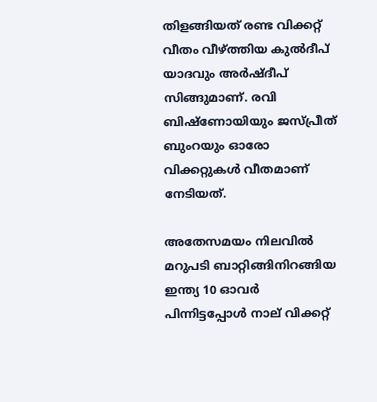തിളങ്ങിയത് രണ്ട വിക്കറ്റ് വീതം വീഴ്ത്തിയ കുല്‍ദീപ് യാദവും അര്‍ഷ്ദീപ് സിങ്ങുമാണ്. രവി ബിഷ്‌ണോയിയും ജസ്പ്രീത് ബുംറയും ഓരോ വിക്കറ്റുകള്‍ വീതമാണ് നേടിയത്.

അതേസമയം നിലവില്‍ മറുപടി ബാറ്റിങ്ങിനിറങ്ങിയ ഇന്ത്യ 10 ഓവര്‍ പിന്നിട്ടപ്പോള്‍ നാല് വിക്കറ്റ്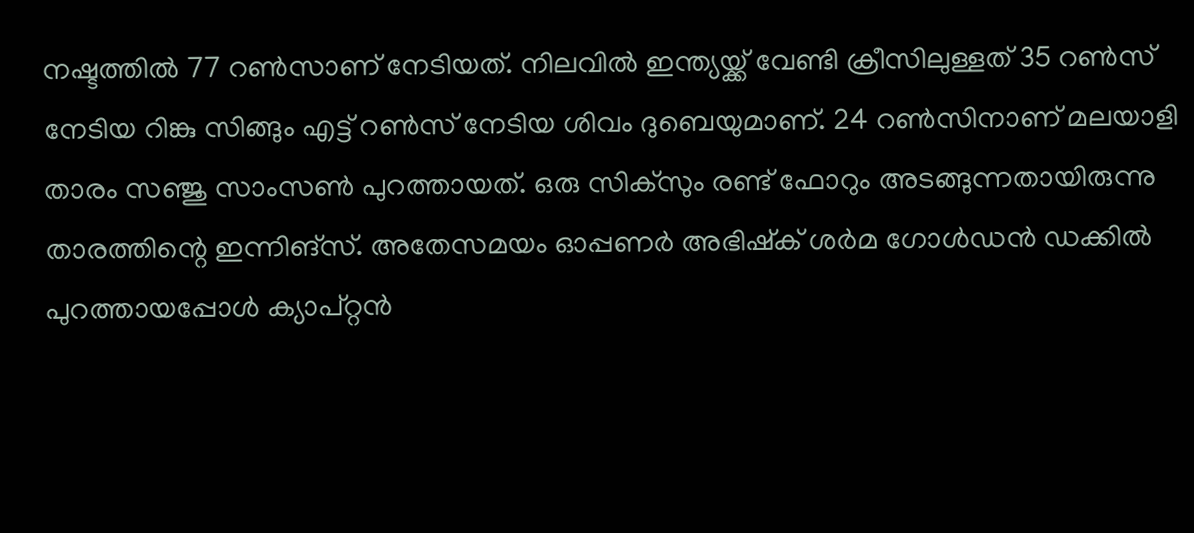നഷ്ടത്തില്‍ 77 റണ്‍സാണ് നേടിയത്. നിലവില്‍ ഇന്ത്യയ്ക്ക് വേണ്ടി ക്രീസിലുള്ളത് 35 റണ്‍സ് നേടിയ റിങ്കു സിങ്ങും എട്ട് റണ്‍സ് നേടിയ ശിവം ദുബെയുമാണ്. 24 റണ്‍സിനാണ് മലയാളി താരം സഞ്ജു സാംസണ്‍ പുറത്തായത്. ഒരു സിക്‌സും രണ്ട് ഫോറും അടങ്ങുന്നതായിരുന്നു താരത്തിന്റെ ഇന്നിങ്‌സ്. അതേസമയം ഓപ്പണര്‍ അഭിഷ്‌ക് ശര്‍മ ഗോള്‍ഡന്‍ ഡക്കില്‍ പുറത്തായപ്പോള്‍ ക്യാപ്റ്റന്‍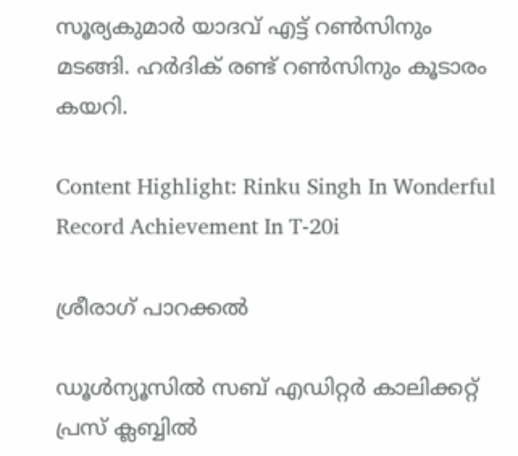സൂര്യകുമാര്‍ യാദവ് എട്ട് റണ്‍സിനും മടങ്ങി. ഹര്‍ദിക് രണ്ട് റണ്‍സിനും കൂടാരം കയറി.

Content Highlight: Rinku Singh In Wonderful Record Achievement In T-20i

ശ്രീരാഗ് പാറക്കല്‍

ഡൂള്‍ന്യൂസില്‍ സബ് എഡിറ്റര്‍ കാലിക്കറ്റ് പ്രസ് ക്ലബ്ബില്‍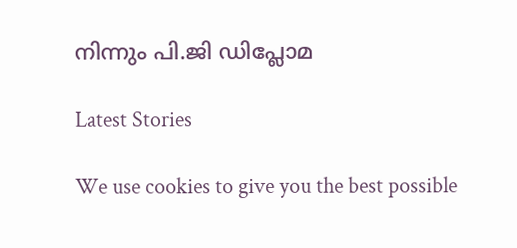നിന്നും പി.ജി ഡിപ്ലോമ

Latest Stories

We use cookies to give you the best possible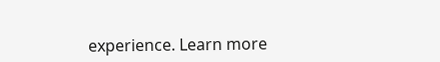experience. Learn more